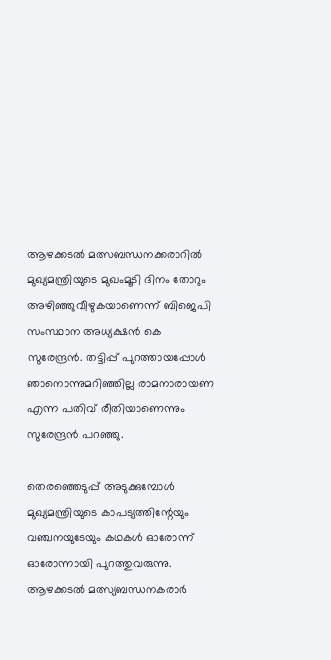ആഴക്കടല്‍ മത്സബന്ധനക്കരാറില്‍ മുഖ്യമന്ത്രിയുടെ മുഖംമൂടി ദിനം തോറും അഴിഞ്ഞുവീഴുകയാണെന്ന് ബിജെപി സംസ്ഥാന അധ്യക്ഷന്‍ കെ സുരേന്ദ്രന്‍. തട്ടിപ്പ് പുറത്തായപ്പോള്‍ ഞാനൊന്നുമറിഞ്ഞില്ല രാമനാരായണ എന്ന പതിവ് രീതിയാണെന്നും സുരേന്ദ്രന്‍ പറഞ്ഞു.

തെരഞ്ഞെടുപ്പ് അടുക്കുമ്പോള്‍ മുഖ്യമന്ത്രിയുടെ കാപട്യത്തിന്റേയും വഞ്ചനയുടേയും കഥകള്‍ ഓരോന്ന് ഓരോന്നായി പുറത്തുവരുന്നു. ആഴക്കടല്‍ മത്സ്യബന്ധനകരാര്‍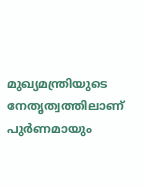മുഖ്യമന്ത്രിയുടെ നേതൃത്വത്തിലാണ് പുര്‍ണമായും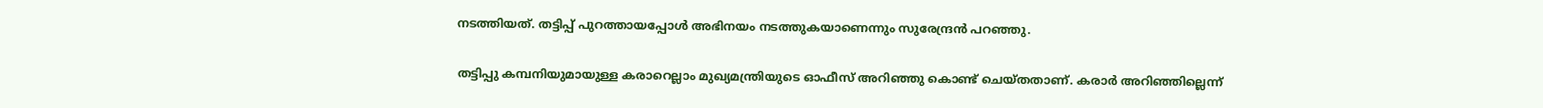നടത്തിയത്. തട്ടിപ്പ് പുറത്തായപ്പോള്‍ അഭിനയം നടത്തുകയാണെന്നും സുരേന്ദ്രന്‍ പറഞ്ഞു.

തട്ടിപ്പു കമ്പനിയുമായുള്ള കരാറെല്ലാം മുഖ്യമന്ത്രിയുടെ ഓഫീസ് അറിഞ്ഞു കൊണ്ട് ചെയ്തതാണ്. കരാര്‍ അറിഞ്ഞില്ലെന്ന്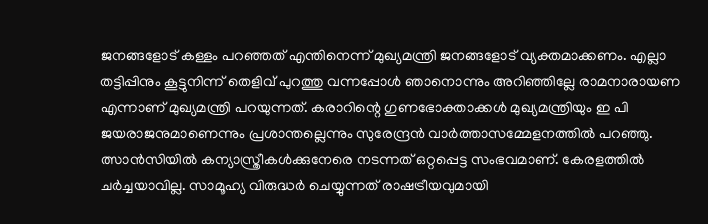ജനങ്ങളോട് കള്ളം പറഞ്ഞത് എന്തിനെന്ന് മുഖ്യമന്ത്രി ജനങ്ങളോട് വ്യക്തമാക്കണം. എല്ലാ തട്ടിപ്പിനും കൂട്ടുനിന്ന് തെളിവ് പുറത്തു വന്നപ്പോള്‍ ഞാനൊന്നും അറിഞ്ഞില്ലേ രാമനാരായണ എന്നാണ് മുഖ്യമന്ത്രി പറയുന്നത്. കരാറിന്റെ ഗുണഭോക്താക്കള്‍ മുഖ്യമന്ത്രിയും ഇ പി ജയരാജനുമാണെന്നും പ്രശാന്തല്ലെന്നും സുരേന്ദ്രന്‍ വാര്‍ത്താസമ്മേളനത്തില്‍ പറഞ്ഞു. ത്സാന്‍സിയില്‍ കന്യാസ്ത്രീകള്‍ക്കുനേരെ നടന്നത് ഒറ്റപ്പെട്ട സംഭവമാണ്. കേരളത്തില്‍ ചര്‍ച്ചയാവില്ല. സാമൂഹ്യ വിരുദ്ധര്‍ ചെയ്യുന്നത് രാഷട്രീയവുമായി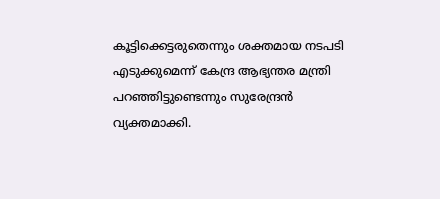കൂട്ടിക്കെട്ടരുതെന്നും ശക്തമായ നടപടി എടുക്കുമെന്ന് കേന്ദ്ര ആഭ്യന്തര മന്ത്രി പറഞ്ഞിട്ടുണ്ടെന്നും സുരേന്ദ്രന്‍ വ്യക്തമാക്കി.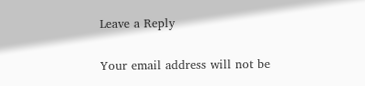Leave a Reply

Your email address will not be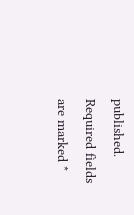published. Required fields are marked *